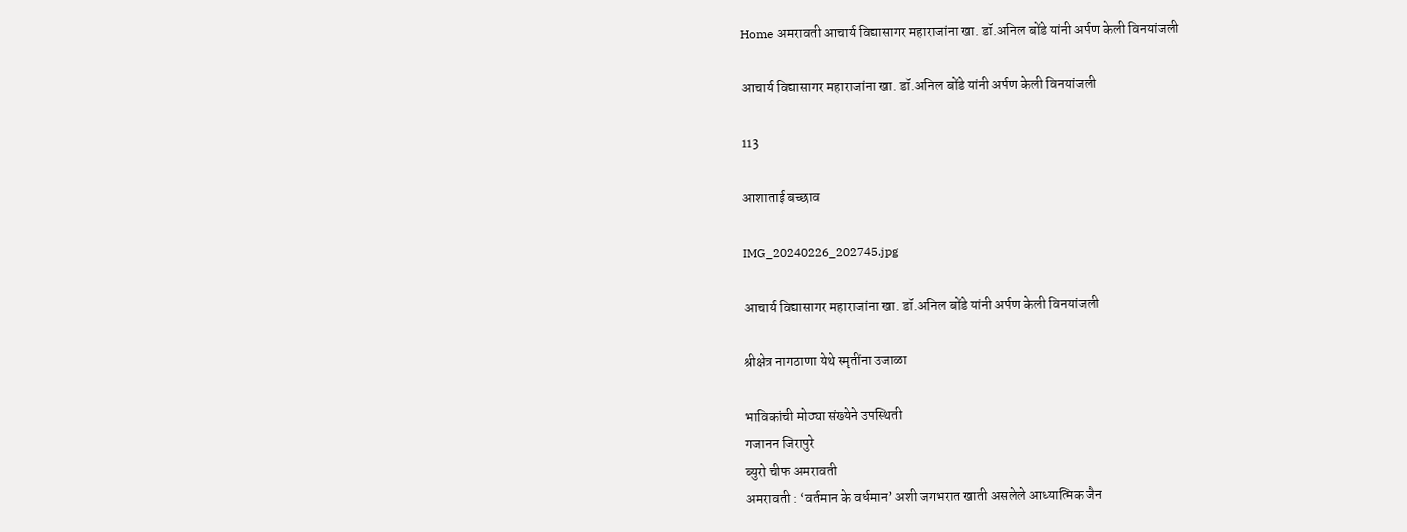Home अमरावती आचार्य विद्यासागर महाराजांना खा. डॉ.अनिल बोंडे यांनी अर्पण केली विनयांजली

आचार्य विद्यासागर महाराजांना खा. डॉ.अनिल बोंडे यांनी अर्पण केली विनयांजली

113

आशाताई बच्छाव

IMG_20240226_202745.jpg

आचार्य विद्यासागर महाराजांना खा. डॉ.अनिल बोंडे यांनी अर्पण केली विनयांजली

श्रीक्षेत्र नागठाणा येथे स्मृतींना उजाळा

भाविकांची मोठ्या संख्येने उपस्थिती
गजानन जिरापुरे
ब्युरो चीफ अमरावती
अमरावती : ‘वर्तमान के वर्धमान’ अशी जगभरात खाती असलेले आध्यात्मिक जैन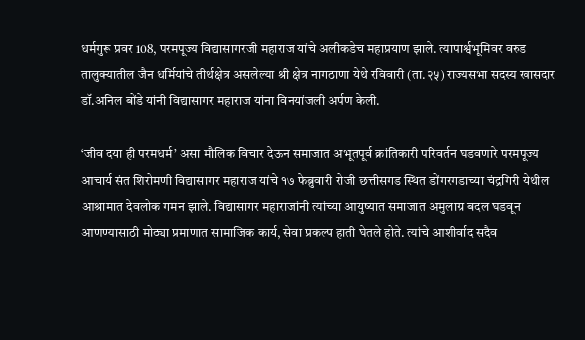धर्मगुरू प्रवर 108, परमपूज्य विद्यासागरजी महाराज यांचे अलीकडेच महाप्रयाण झाले. त्यापार्श्वभूमिवर वरुड तालुक्यातील जैन धर्मियांचे तीर्थक्षेत्र असलेल्या श्री क्षेत्र नागठाणा येथे रविवारी (ता.२५) राज्यसभा सदस्य खासदार डॉ.अनिल बोंडे यांनी विद्यासागर महाराज यांना विनयांजली अर्पण केली.

‘जीव दया ही परमधर्म’ असा मौलिक विचार देऊन समाजात अभूतपूर्व क्रांतिकारी परिवर्तन घडवणारे परमपूज्य आचार्य संत शिरोमणी विद्यासागर महाराज यांचे १७ फेब्रुवारी रोजी छत्तीसगड स्थित डोंगरगडाच्या चंद्रगिरी येथील आश्रामात देवलोक गमन झाले. विद्यासागर महाराजांनी त्यांच्या आयुष्यात समाजात अमुलाग्र बदल घडवून आणण्यासाठी मोठ्या प्रमाणात सामाजिक कार्य, सेवा प्रकल्प हाती घेतले होते. त्यांचे आशीर्वाद सदैव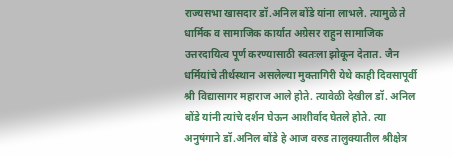राज्यसभा खासदार डॉ.अनिल बोंडे यांना लाभले. त्यामुळे ते धार्मिक व सामाजिक कार्यात अग्रेसर राहुन सामाजिक उत्तरदायित्व पूर्ण करण्यासाठी स्वतःला झोकून देतात. जैन धर्मियांचे तीर्थस्थान असलेल्या मुक्तागिरी येथे काही दिवसापूर्वी श्री विद्यासागर महाराज आले होते. त्यावेळी देखील डॉ. अनिल बोंडे यांनी त्यांचे दर्शन घेऊन आशीर्वाद घेतले होते. त्या अनुषंगाने डॉ.अनिल बोंडे हे आज वरुड तालुक्यातील श्रीक्षेत्र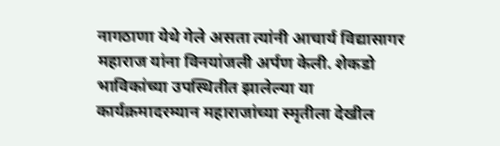नागठाणा येथे गेले असता त्यांनी आचार्य विद्यासागर महाराज यांना विनयांजली अर्पण केली. शेकडो भाविकांच्या उपस्थितीत झालेल्या या कार्यक्रमादरम्यान महाराजांच्या स्मृतीला देखील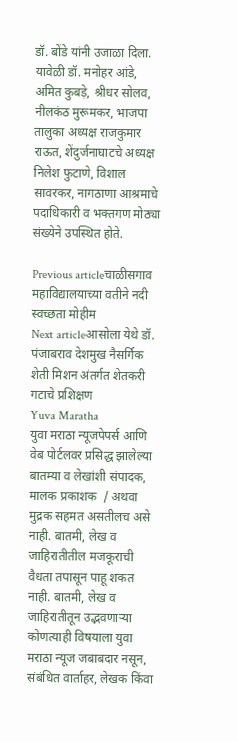डॉ. बोंडे यांनी उजाळा दिला. यावेळी डॉ. मनोहर आंडे, अमित कुबड़े, श्रीधर सोलव, नीलकंठ मुरूमकर, भाजपा तालुका अध्यक्ष राजकुमार राऊत, शेंदुर्जनाघाटचे अध्यक्ष निलेश फुटाणे, विशाल सावरकर, नागठाणा आश्रमाचे पदाधिकारी व भक्तगण मोठ्या संख्येने उपस्थित होते.

Previous articleचाळीसगाव महाविद्यालयाच्या वतीने नदी स्वच्छता मोहीम
Next articleआसोला येथे डॉ. पंजाबराव देशमुख नैसर्गिक शेती मिशन अंतर्गत शेतकरी गटाचे प्रशिक्षण
Yuva Maratha
युवा मराठा न्यूजपेपर्स आणि वेब पोर्टलवर प्रसिद्ध झालेल्या बातम्या व लेखांशी संपादक, मालक प्रकाशक  / अथवा मुद्रक सहमत असतीलच असे नाही. बातमी, लेख व जाहिरातीतील मजकूराची वैधता तपासून पाहू शकत नाही. बातमी, लेख व जाहिरातीतून उद्भवणाऱ्या कोणत्याही विषयाला युवा मराठा न्यूज जबाबदार नसून, संबंधित वार्ताहर, लेखक किंवा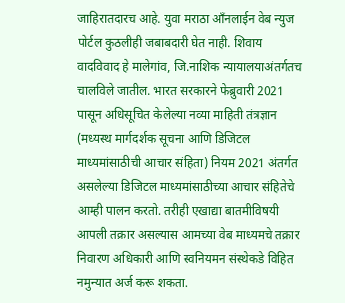जाहिरातदारच आहे. युवा मराठा आँनलाईन वेब न्युज पोर्टल कुठलीही जबाबदारी घेत नाही. शिवाय वादविवाद हे मालेगांव, जि.नाशिक न्यायालयाअंतर्गतच चालविले जातील. भारत सरकारने फेब्रुवारी 2021 पासून अधिसूचित केलेल्या नव्या माहिती तंत्रज्ञान (मध्यस्थ मार्गदर्शक सूचना आणि डिजिटल माध्यमांसाठीची आचार संहिता) नियम 2021 अंतर्गत असलेल्या डिजिटल माध्यमांसाठीच्या आचार संहितेचे आम्ही पालन करतो. तरीही एखाद्या बातमीविषयी आपली तक्रार असल्यास आमच्या वेब माध्यमचे तक्रार निवारण अधिकारी आणि स्वनियमन संस्थेकडे विहित नमुन्यात अर्ज करू शकता.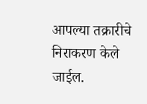आपल्या तक्रारीचे निराकरण केले जाईल.